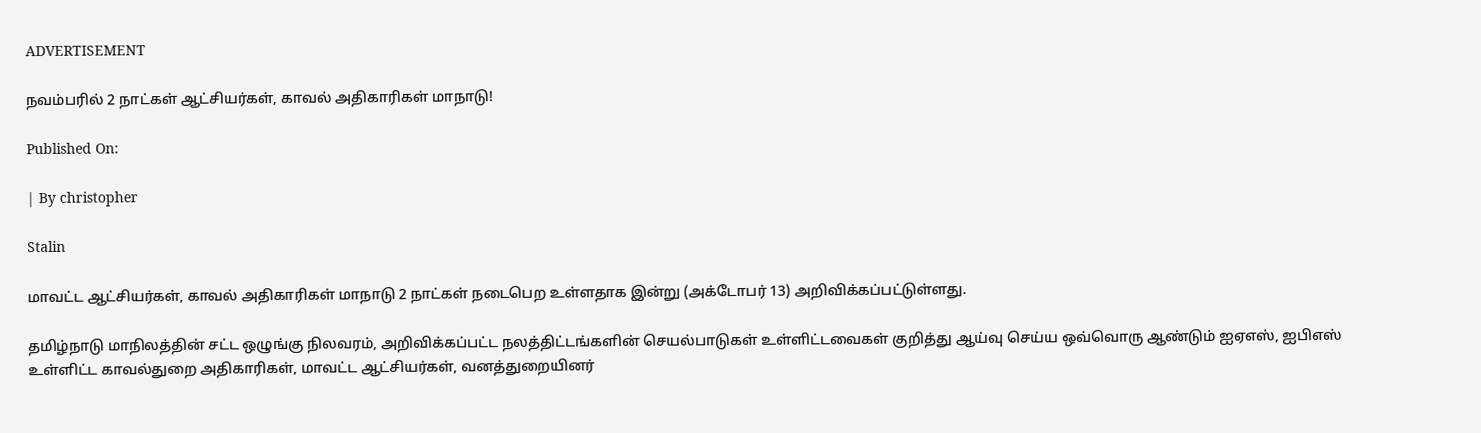ADVERTISEMENT

நவம்பரில் 2 நாட்கள் ஆட்சியர்கள், காவல் அதிகாரிகள் மாநாடு!

Published On:

| By christopher

Stalin

மாவட்ட ஆட்சியர்கள், காவல் அதிகாரிகள் மாநாடு 2 நாட்கள் நடைபெற உள்ளதாக இன்று (அக்டோபர் 13) அறிவிக்கப்பட்டுள்ளது.

தமிழ்நாடு மாநிலத்தின் சட்ட ஒழுங்கு நிலவரம், அறிவிக்கப்பட்ட நலத்திட்டங்களின் செயல்பாடுகள் உள்ளிட்டவைகள் குறித்து ஆய்வு செய்ய ஒவ்வொரு ஆண்டும் ஐஏஎஸ், ஐபிஎஸ் உள்ளிட்ட காவல்துறை அதிகாரிகள், மாவட்ட ஆட்சியர்கள், வனத்துறையினர்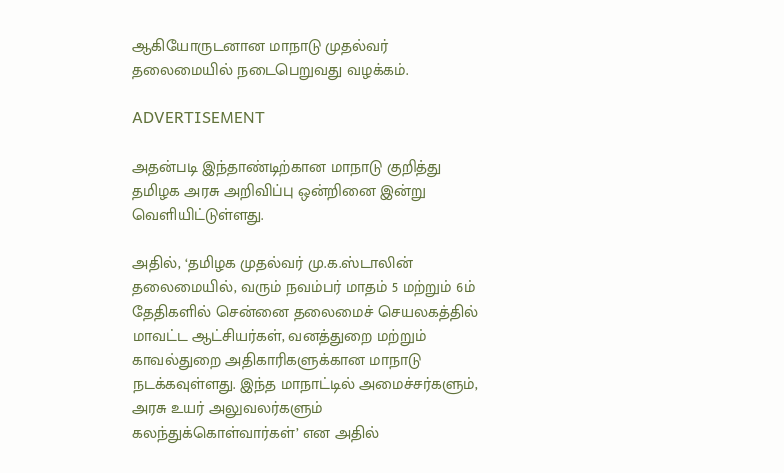ஆகியோருடனான மாநாடு முதல்வர் தலைமையில் நடைபெறுவது வழக்கம்.

ADVERTISEMENT

அதன்படி இந்தாண்டிற்கான மாநாடு குறித்து தமிழக அரசு அறிவிப்பு ஒன்றினை இன்று வெளியிட்டுள்ளது.

அதில், ‘தமிழக முதல்வர் மு.க.ஸ்டாலின் தலைமையில், வரும் நவம்பர் மாதம் 5 மற்றும் 6ம் தேதிகளில் சென்னை தலைமைச் செயலகத்தில் மாவட்ட ஆட்சியர்கள், வனத்துறை மற்றும் காவல்துறை அதிகாரிகளுக்கான மாநாடு நடக்கவுள்ளது. இந்த மாநாட்டில் அமைச்சர்களும், அரசு உயர் அலுவலர்களும் கலந்துக்கொள்வார்கள்’ என அதில்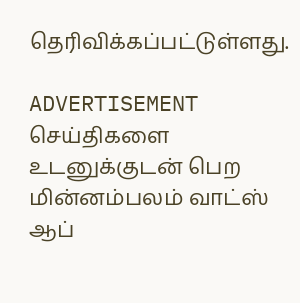தெரிவிக்கப்பட்டுள்ளது.

ADVERTISEMENT
செய்திகளை உடனுக்குடன் பெற மின்னம்பலம் வாட்ஸ் ஆப்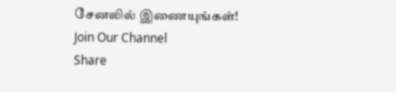சேனலில் இணையுங்கள்!
Join Our Channel
Share